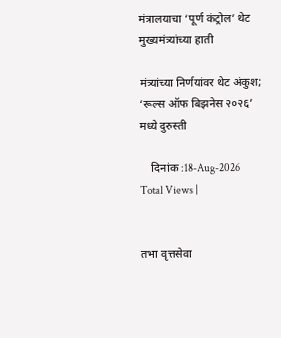मंत्रालयाचा ‘पूर्ण कंट्रोल’ थेट मुख्यमंत्र्यांच्या हाती

मंत्र्यांच्या निर्णयांवर थेट अंकुश; ‘रूल्स ऑफ बिझनेस २०२६’ मध्ये दुरुस्ती

    दिनांक :18-Aug-2026
Total Views |


तभा वृत्तसेवा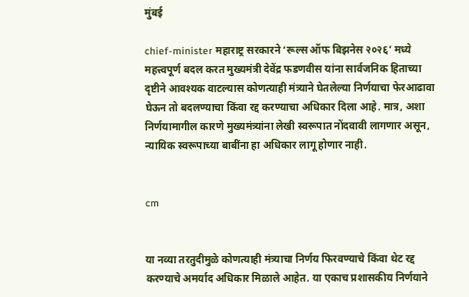मुंबई

chief-minister महाराष्ट्र सरकारने ‘रूल्स ऑफ बिझनेस २०२६’ मध्ये महत्त्वपूर्ण बदल करत मुख्यमंत्री देवेंद्र फडणवीस यांना सार्वजनिक हिताच्या दृष्टीने आवश्यक वाटल्यास कोणत्याही मंत्र्याने घेतलेल्या निर्णयाचा फेरआढावा घेऊन तो बदलण्याचा किंवा रद्द करण्याचा अधिकार दिला आहे. मात्र, अशा निर्णयामागील कारणे मुख्यमंत्र्यांना लेखी स्वरूपात नोंदवावी लागणार असून, न्यायिक स्वरूपाच्या बाबींना हा अधिकार लागू होणार नाही.


cm


या नव्या तरतुदीमुळे कोणत्याही मंत्र्याचा निर्णय फिरवण्याचे किंवा थेट रद्द करण्याचे अमर्याद अधिकार मिळाले आहेत. या एकाच प्रशासकीय निर्णयाने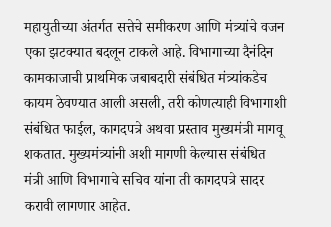महायुतीच्या अंतर्गत सत्तेचे समीकरण आणि मंत्र्यांचे वजन एका झटक्यात बदलून टाकले आहे. विभागाच्या दैनंदिन कामकाजाची प्राथमिक जबाबदारी संबंधित मंत्र्यांकडेच कायम ठेवण्यात आली असली, तरी कोणत्याही विभागाशी संबंधित फाईल, कागदपत्रे अथवा प्रस्ताव मुख्यमंत्री मागवू शकतात. मुख्यमंत्र्यांनी अशी मागणी केल्यास संबंधित मंत्री आणि विभागाचे सचिव यांना ती कागदपत्रे सादर करावी लागणार आहेत.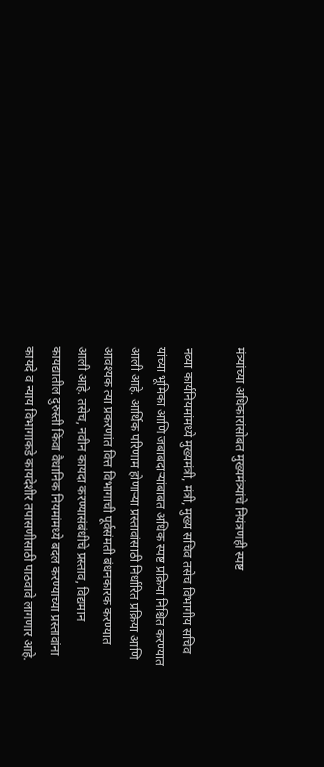मंत्र्यांच्या अधिकारांसोबत मुख्यमंत्र्यांचे नियंत्रणही स्पष्ट

नव्या कार्यनियमांमध्ये मुख्यमंत्री, मंत्री, मुख्य सचिव तसेच विभागीय सचिव यांच्या भूमिका आणि जबाबदाऱ्यांबाबत अधिक स्पष्ट प्रक्रिया निश्चित करण्यात आली आहे. आर्थिक परिणाम होणाऱ्या प्रस्तावांसाठी निर्धारित प्रक्रिया आणि आवश्यक त्या प्रकरणांत वित्त विभागाची पूर्वसंमती बंधनकारक करण्यात आली आहे. तसेच, नवीन कायदा करण्यासंबंधीचे प्रस्ताव, विद्यमान कायद्यातील दुरुस्ती किंवा वैधानिक नियमांमध्ये बदल करण्याच्या प्रस्तावांना कायदे व न्याय विभागाकडे कायदेशीर तपासणीसाठी पाठवावे लागणार आहे.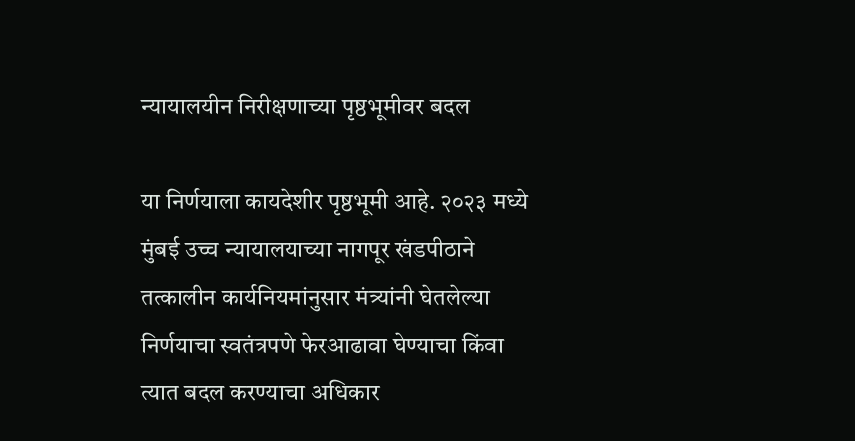न्यायालयीन निरीक्षणाच्या पृष्ठभूमीवर बदल

या निर्णयाला कायदेशीर पृष्ठभूमी आहे. २०२३ मध्ये मुंबई उच्च न्यायालयाच्या नागपूर खंडपीठाने तत्कालीन कार्यनियमांनुसार मंत्र्यांनी घेतलेल्या निर्णयाचा स्वतंत्रपणे फेरआढावा घेण्याचा किंवा त्यात बदल करण्याचा अधिकार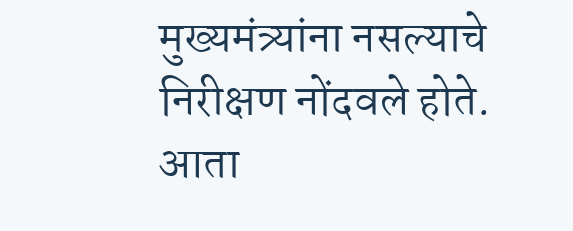मुख्यमंत्र्यांना नसल्याचे निरीक्षण नोंदवले होते. आता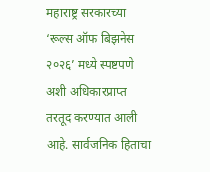महाराष्ट्र सरकारच्या ‘रूल्स ऑफ बिझनेस २०२६’ मध्ये स्पष्टपणे अशी अधिकारप्राप्त तरतूद करण्यात आली आहे. सार्वजनिक हिताचा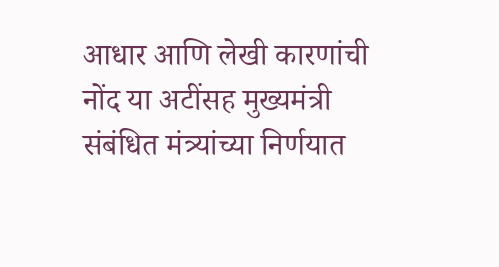आधार आणि लेखी कारणांची नोंद या अटींसह मुख्यमंत्री संबंधित मंत्र्यांच्या निर्णयात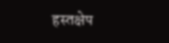हस्तक्षेप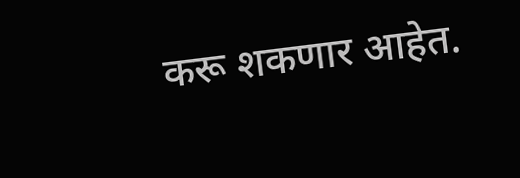करू शकणार आहेत.